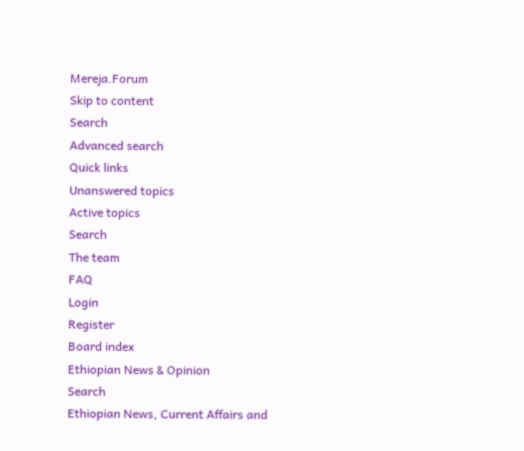Mereja.Forum
Skip to content
Search
Advanced search
Quick links
Unanswered topics
Active topics
Search
The team
FAQ
Login
Register
Board index
Ethiopian News & Opinion
Search
Ethiopian News, Current Affairs and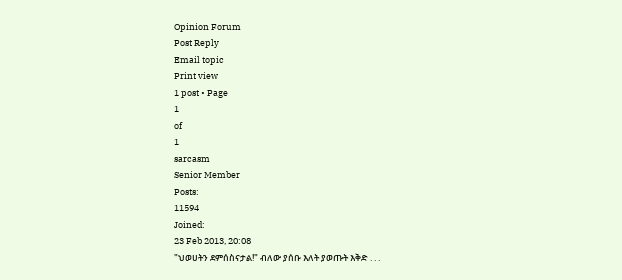Opinion Forum
Post Reply
Email topic
Print view
1 post • Page
1
of
1
sarcasm
Senior Member
Posts:
11594
Joined:
23 Feb 2013, 20:08
"ህወሀትን ደምሰስናታል!" ብለው ያሰቡ እለት ያወጡት እቅድ . . .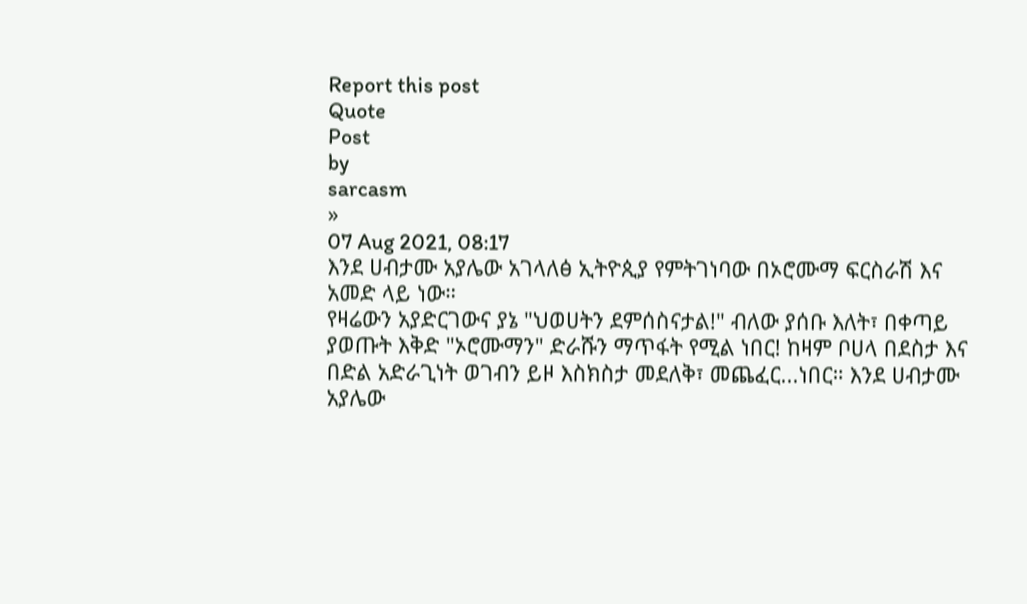Report this post
Quote
Post
by
sarcasm
»
07 Aug 2021, 08:17
እንደ ሀብታሙ አያሌው አገላለፅ ኢትዮጲያ የምትገነባው በኦሮሙማ ፍርስራሽ እና አመድ ላይ ነው።
የዛሬውን አያድርገውና ያኔ "ህወሀትን ደምሰስናታል!" ብለው ያሰቡ እለት፣ በቀጣይ ያወጡት እቅድ "ኦሮሙማን" ድራሹን ማጥፋት የሚል ነበር! ከዛም ቦሀላ በደስታ እና በድል አድራጊነት ወገብን ይዞ እስክስታ መደለቅ፣ መጨፈር...ነበር። እንደ ሀብታሙ አያሌው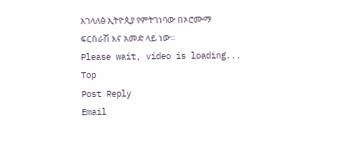አገላለፅ ኢትዮጲያ የምትገነባው በኦሮሙማ ፍርስራሽ እና አመድ ላይ ነው።
Please wait, video is loading...
Top
Post Reply
Email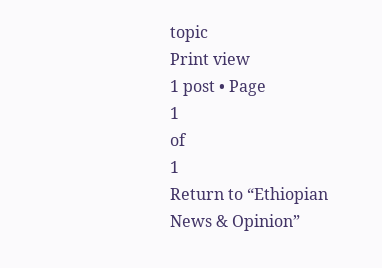topic
Print view
1 post • Page
1
of
1
Return to “Ethiopian News & Opinion”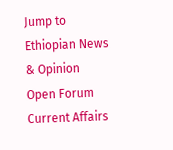Jump to
Ethiopian News & Opinion
Open Forum
Current Affairs